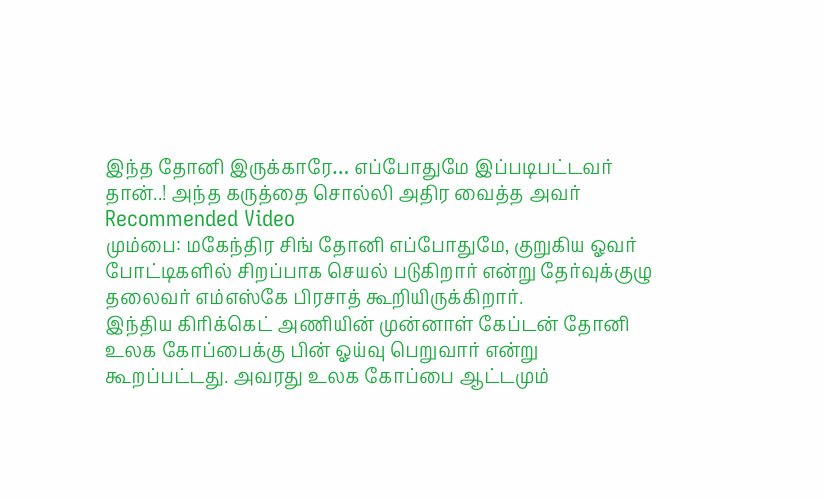இந்த தோனி இருக்காரே… எப்போதுமே இப்படிபட்டவர் தான்..! அந்த கருத்தை சொல்லி அதிர வைத்த அவர்
Recommended Video
மும்பை: மகேந்திர சிங் தோனி எப்போதுமே, குறுகிய ஓவர் போட்டிகளில் சிறப்பாக செயல் படுகிறார் என்று தேர்வுக்குழு தலைவர் எம்எஸ்கே பிரசாத் கூறியிருக்கிறார்.
இந்திய கிரிக்கெட் அணியின் முன்னாள் கேப்டன் தோனி உலக கோப்பைக்கு பின் ஓய்வு பெறுவார் என்று கூறப்பட்டது. அவரது உலக கோப்பை ஆட்டமும்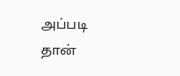அப்படி தான்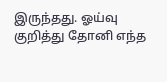இருந்தது. ஓய்வு குறித்து தோனி எந்த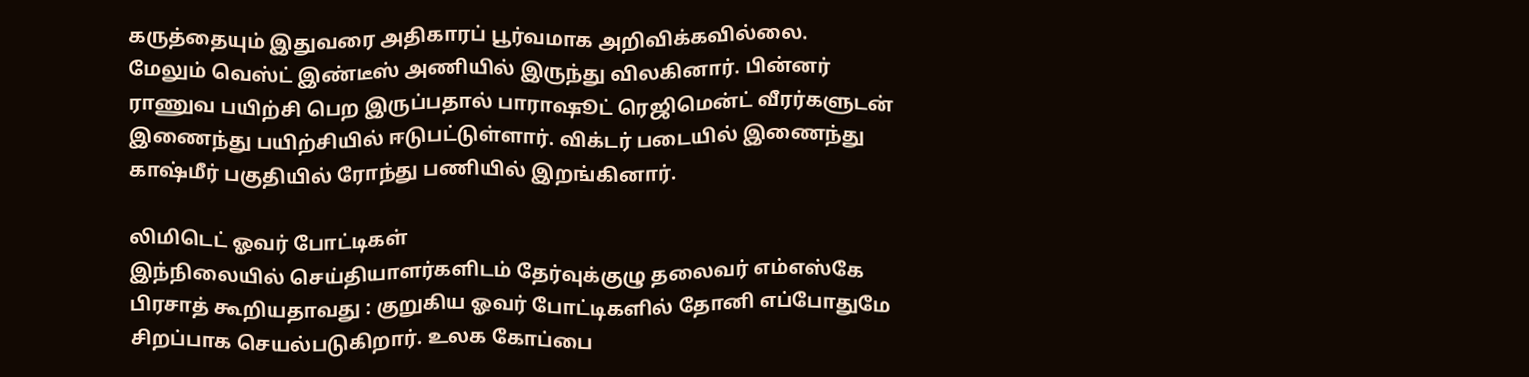கருத்தையும் இதுவரை அதிகாரப் பூர்வமாக அறிவிக்கவில்லை.
மேலும் வெஸ்ட் இண்டீஸ் அணியில் இருந்து விலகினார். பின்னர் ராணுவ பயிற்சி பெற இருப்பதால் பாராஷூட் ரெஜிமென்ட் வீரர்களுடன் இணைந்து பயிற்சியில் ஈடுபட்டுள்ளார். விக்டர் படையில் இணைந்து காஷ்மீர் பகுதியில் ரோந்து பணியில் இறங்கினார்.

லிமிடெட் ஓவர் போட்டிகள்
இந்நிலையில் செய்தியாளர்களிடம் தேர்வுக்குழு தலைவர் எம்எஸ்கே பிரசாத் கூறியதாவது : குறுகிய ஓவர் போட்டிகளில் தோனி எப்போதுமே சிறப்பாக செயல்படுகிறார். உலக கோப்பை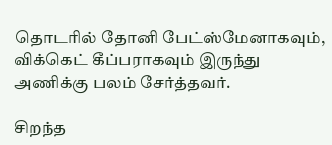தொடரில் தோனி பேட்ஸ்மேனாகவும், விக்கெட் கீப்பராகவும் இருந்து அணிக்கு பலம் சேர்த்தவர்.

சிறந்த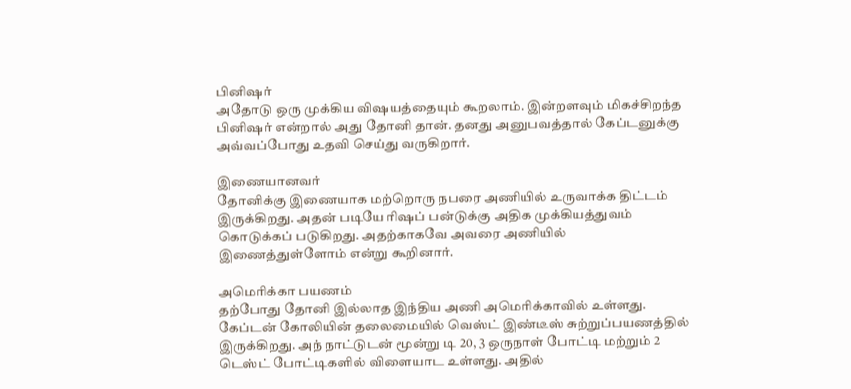பினிஷர்
அதோடு ஒரு முக்கிய விஷயத்தையும் கூறலாம். இன்றளவும் மிகச்சிறந்த பினிஷர் என்றால் அது தோனி தான். தனது அனுபவத்தால் கேப்டனுக்கு அவ்வப்போது உதவி செய்து வருகிறார்.

இணையானவர்
தோனிக்கு இணையாக மற்றொரு நபரை அணியில் உருவாக்க திட்டம் இருக்கிறது. அதன் படியே ரிஷப் பன்டுக்கு அதிக முக்கியத்துவம் கொடுக்கப் படுகிறது. அதற்காகவே அவரை அணியில் இணைத்துள்ளோம் என்று கூறினார்.

அமெரிக்கா பயணம்
தற்போது தோனி இல்லாத இந்திய அணி அமெரிக்காவில் உள்ளது. கேப்டன் கோலியின் தலைமையில் வெஸ்ட் இண்டீஸ் சுற்றுப்பயணத்தில் இருக்கிறது. அந் நாட்டுடன் மூன்று டி 20, 3 ஒருநாள் போட்டி மற்றும் 2 டெஸ்ட் போட்டிகளில் விளையாட உள்ளது. அதில்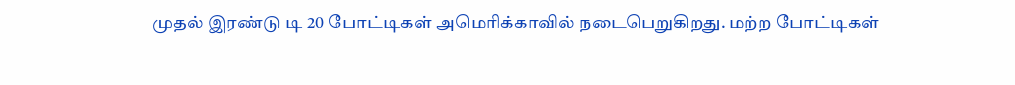முதல் இரண்டு டி 20 போட்டிகள் அமெரிக்காவில் நடைபெறுகிறது. மற்ற போட்டிகள்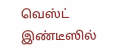வெஸ்ட் இண்டீஸில்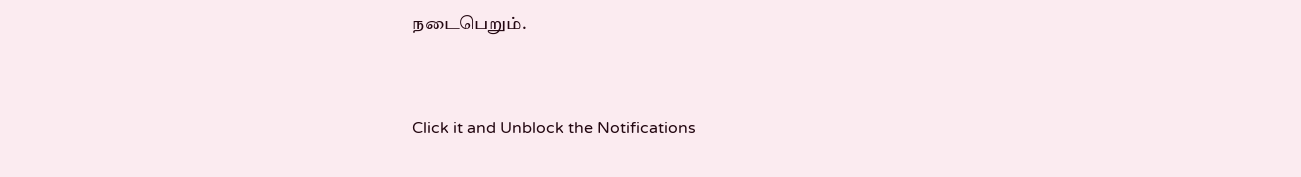நடைபெறும்.


Click it and Unblock the Notifications